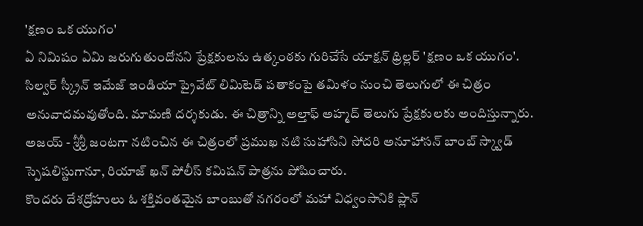'క్షణం ఒక యుగం'
ఏ నిమిషం ఏమి జరుగుతుందోనని ప్రేక్షకులను ఉత్కంఠకు గురిచేసే యాక్షన్ థ్రిల్లర్ 'క్షణం ఒక యుగం'. సిల్వర్ స్క్రీన్ ఇమేజ్ ఇండియా ప్రైవేట్ లిమిటెడ్ పతాకంపై తమిళం నుంచి తెలుగులో ఈ చిత్రం అనువాదమవుతోంది. మామణి దర్శకుడు. ఈ చిత్రాన్ని అల్తాఫ్ అహ్మద్ తెలుగు ప్రేక్షకులకు అందిస్తున్నారు. అజయ్ - శ్రీశ్రీ జంటగా నటించిన ఈ చిత్రంలో ప్రముఖ నటి సుహాసిని సోదరి అనూహాసన్ బాంబ్ స్క్వాడ్ స్పెషలిస్టుగానూ, రియాజ్ ఖన్ పోలీస్ కమిషన్ పాత్రను పోషించారు.
కొందరు దేశద్రోహులు ఓ శక్తివంతమైన బాంబుతో నగరంలో మహా విధ్వంసానికి ప్లాన్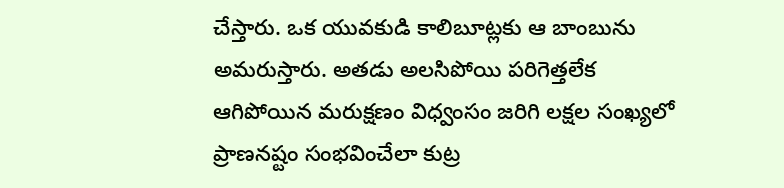చేస్తారు. ఒక యువకుడి కాలిబూట్లకు ఆ బాంబును అమరుస్తారు. అతడు అలసిపోయి పరిగెత్తలేక ఆగిపోయిన మరుక్షణం విధ్వంసం జరిగి లక్షల సంఖ్యలో ప్రాణనష్టం సంభవించేలా కుట్ర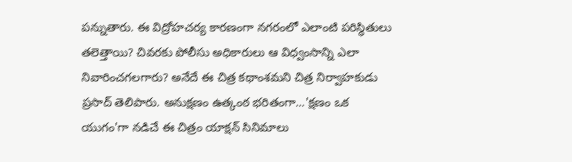పన్నుతారు. ఈ విద్రోహచర్య కారణంగా నగరంలో ఎలాంటి పరిస్థితులు తలెత్తాయి? చివరకు పోలీసు అధికారులు ఆ విధ్వంసాన్ని ఎలా నివారించగలగారు? అనేదే ఈ చిత్ర కథాంశమని చిత్ర నిర్వాహకుడు ప్రసాద్ తెలిపారు. అనుక్షణం ఉత్కంఠ భరితంగా...'క్షణం ఒక యుగం'గా నడిచే ఈ చిత్రం యాక్షన్ సినిమాలు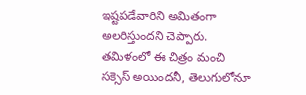ఇష్టపడేవారిని అమితంగా అలరిస్తుందని చెప్పారు. తమిళంలో ఈ చిత్రం మంచి సక్సెస్ అయిందనీ, తెలుగులోనూ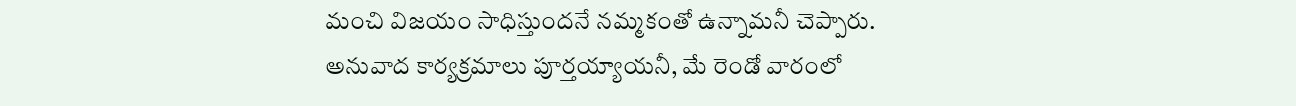మంచి విజయం సాధిస్తుందనే నమ్మకంతో ఉన్నామనీ చెప్పారు. అనువాద కార్యక్రమాలు పూర్తయ్యాయనీ, మే రెండో వారంలో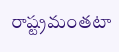రాష్ట్రమంతటా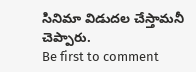సినిమా విడుదల చేస్తామనీ చెప్పారు.
Be first to comment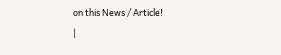on this News / Article!
|